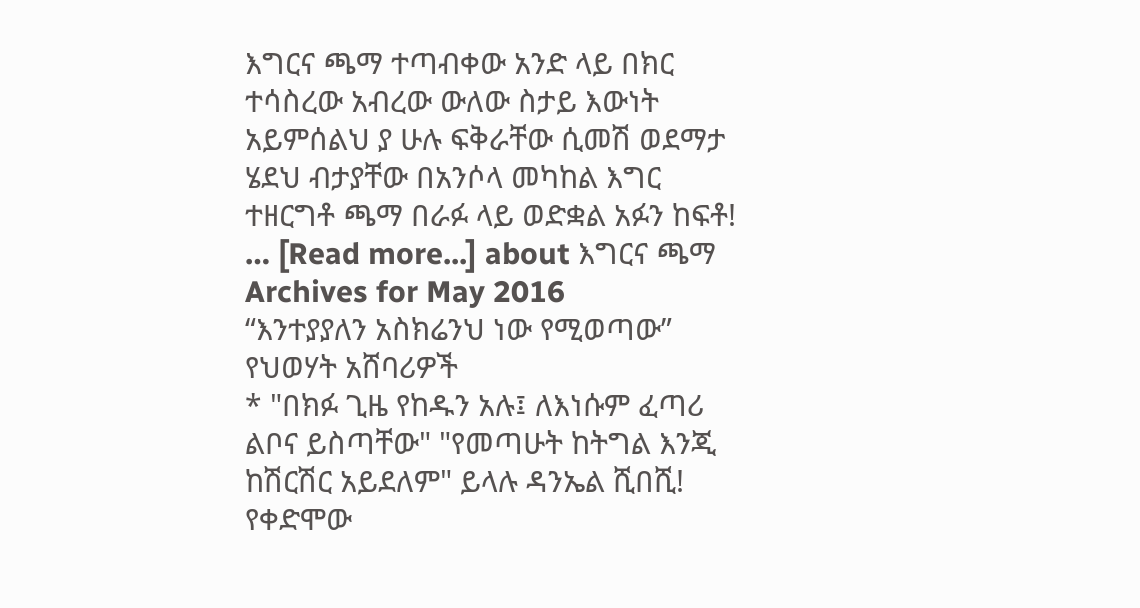እግርና ጫማ ተጣብቀው አንድ ላይ በክር ተሳስረው አብረው ውለው ስታይ እውነት አይምሰልህ ያ ሁሉ ፍቅራቸው ሲመሽ ወደማታ ሄደህ ብታያቸው በአንሶላ መካከል እግር ተዘርግቶ ጫማ በራፉ ላይ ወድቋል አፉን ከፍቶ! … [Read more...] about እግርና ጫማ
Archives for May 2016
“እንተያያለን አስክሬንህ ነው የሚወጣው” የህወሃት አሸባሪዎች
* "በክፉ ጊዜ የከዱን አሉ፤ ለእነሱም ፈጣሪ ልቦና ይስጣቸው" "የመጣሁት ከትግል እንጂ ከሽርሽር አይደለም" ይላሉ ዳንኤል ሺበሺ! የቀድሞው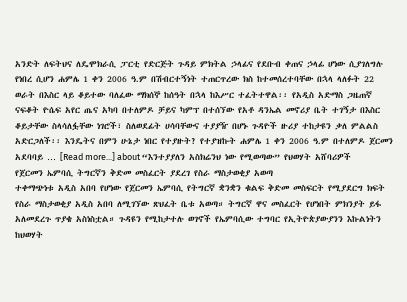አንድት ለፍትህና ለዴሞክራሲ ፓርቲ የድርጅት ጉዳይ ምክትል ኃላፊና የደቡብ ቀጠና ኃላፊ ሆነው ሲያገለግሉ የነበረ ሲሆን ሐምሌ 1 ቀን 2006 ዓ.ም በሽብርተኝነት ተጠርጥረው ክስ ከተመሰረተባቸው በኋላ ላለፉት 22 ወራት በእስር ላይ ቆይተው ባለፈው ማክሰኞ ከሰዓት በኋላ ከእሥር ተፈትተዋል፡፡ የአዲስ አድማስ ጋዜጠኛ ናፍቆት ዮሴፍ አየር ጤና አካባ በተለምዶ ቻይና ካምፕ በተሰኘው የአቶ ዳንኤል መኖሪያ ቤት ተገኝታ በእስር ቆይታቸው ስላሳለፏቸው ነገሮች፣ ስለወደፊት ሀሳባቸውና ተያያዥ በሆኑ ጉዳዮች ዙሪያ ተከታዩን ቃለ ምልልስ አድርጋለች፡፡ እንዴትና በምን ሁኔታ ነበር የተያዙት? የተያዝኩት ሐምሌ 1 ቀን 2006 ዓ.ም በተለምዶ ጀርመን አደባባይ … [Read more...] about “እንተያያለን አስክሬንህ ነው የሚወጣው” የህወሃት አሸባሪዎች
የጀርመን ኤምባሲ ትግርኛን ቅድመ መስፈርት ያደረገ የስራ ማስታወቂያ አወጣ
ተቀማጭነቱ አዲስ አበባ የሆነው የጀርመን ኤምባሲ የትግርኛ ቋንቋን ቁልፍ ቅድመ መስፍርት የሚያደርግ ክፍት የስራ ማስታወቂያ አዲስ አበባ ለሚገኘው ጽህፈት ቤቱ አወጣ። ትግርኛ ዋና መስፈርት የሆነበት ምክንያት ይፋ አለመደረጉ ጥያቄ አስነስቷል። ጉዳዩን የሚከታተሉ ወገኖች የኤምባሲው ተግባር የኢትዮጵያውያንን እኩልነትን ከህወሃት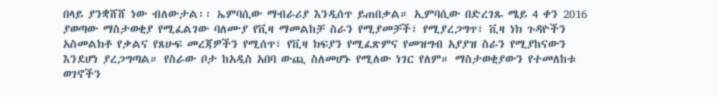በላይ ያንቋሸሸ ነው ብለውታል፡፡ ኤምባሲው ማብራሪያ እንዲሰጥ ይጠበቃል። ኢምባሲው በድረገጹ ሜይ 4 ቀን 2016 ያወጣው ማስታወቂያ የሚፈልገው ባለሙያ የቪዛ ማመልከቻ ስራን የሚያመቻች፣ የሚያረጋግጥ፣ ቪዛ ነክ ጉዳዮችን አስመልክቶ የቃልና የጸሁፍ መረጃዎችን የሚሰጥ፣ የቪዛ ክፍያን የሚፈጽምና የመዝግብ አያያዝ ስራን የሚያከናውን እንደሆነ ያረጋግጣል። የስራው ቦታ ከአዲስ አበባ ውጪ ስለመሆኑ የሚለው ነገር የለም። ማስታወቂያውን የተመለከቱ ወገኖችን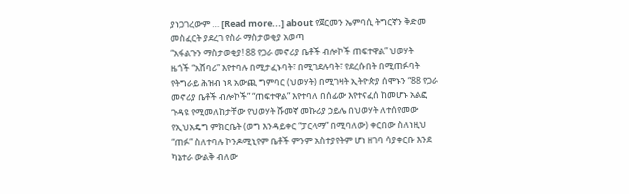ያነጋገረውም … [Read more...] about የጀርመን ኤምባሲ ትግርኛን ቅድመ መስፈርት ያደረገ የስራ ማስታወቂያ አወጣ
“አፋልጉን ማስታወቂያ! 88 የጋራ መኖሪያ ቤቶች ብሎኮች ጠፍተዋል” ህወሃት
ዜጎች “አሸባሪ” እየተባሉ በሚታፈኑባት፣ በሚገደሉባት፣ የደረሱበት በሚጠፉባት የትግራይ ሕዝብ ነጻ አውጪ ግምባር (ህወሃት) በሚገዛት ኢትዮጵያ ሰሞኑን “88 የጋራ መኖሪያ ቤቶች ብሎኮች” “ጠፍተዋል” እየተባለ በሰፊው እየተናፈሰ ከመሆኑ አልፎ ጉዳዩ የሚመለከታቸው የህወሃት ሹመኛ መኩሪያ ኃይሌ በህወሃት ለተሰየመው የኢህአዴግ ምክርቤት (ወግ እንዳይቀር “ፓርላማ” በሚባለው) ቀርበው ስለነዚህ “ጠፉ” ስለተባሉ ኮንዶሚኒየም ቤቶች ምንም አስተያየትም ሆነ ዘገባ ሳያቀርቡ እንደ ካኔተራ ውልቅ ብለው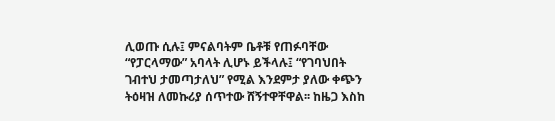ሊወጡ ሲሉ፤ ምናልባትም ቤቶቹ የጠፉባቸው “የፓርላማው” አባላት ሊሆኑ ይችላሉ፤ “የገባህበት ገብተህ ታመጣታለህ” የሚል እንደምታ ያለው ቀጭን ትዕዛዝ ለመኩሪያ ሰጥተው ሸኝተዋቸዋል፡፡ ከዜጋ እስከ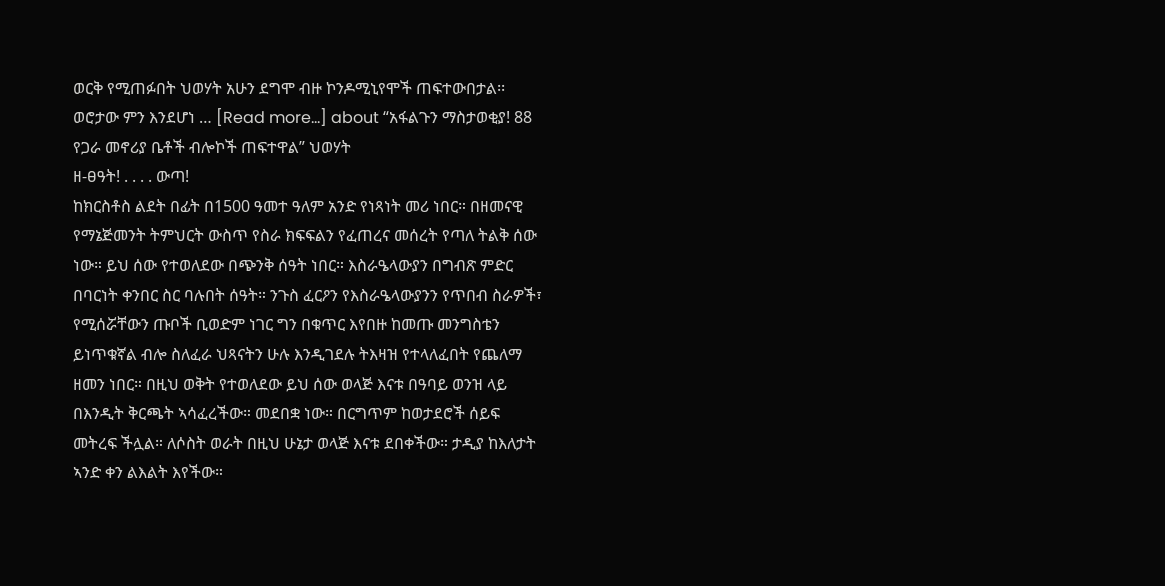ወርቅ የሚጠፉበት ህወሃት አሁን ደግሞ ብዙ ኮንዶሚኒየሞች ጠፍተውበታል፡፡ ወሮታው ምን እንደሆነ … [Read more...] about “አፋልጉን ማስታወቂያ! 88 የጋራ መኖሪያ ቤቶች ብሎኮች ጠፍተዋል” ህወሃት
ዘ-ፀዓት! . . . . ውጣ!
ከክርስቶስ ልደት በፊት በ1500 ዓመተ ዓለም አንድ የነጻነት መሪ ነበር። በዘመናዊ የማኔጅመንት ትምህርት ውስጥ የስራ ክፍፍልን የፈጠረና መሰረት የጣለ ትልቅ ሰው ነው። ይህ ሰው የተወለደው በጭንቅ ሰዓት ነበር። እስራዔላውያን በግብጽ ምድር በባርነት ቀንበር ስር ባሉበት ሰዓት። ንጉስ ፈርዖን የእስራዔላውያንን የጥበብ ስራዎች፣ የሚሰሯቸውን ጡቦች ቢወድም ነገር ግን በቁጥር እየበዙ ከመጡ መንግስቴን ይነጥቁኛል ብሎ ስለፈራ ህጻናትን ሁሉ እንዲገደሉ ትእዛዝ የተላለፈበት የጨለማ ዘመን ነበር። በዚህ ወቅት የተወለደው ይህ ሰው ወላጅ እናቱ በዓባይ ወንዝ ላይ በእንዲት ቅርጫት ኣሳፈረችው። መደበቋ ነው። በርግጥም ከወታደሮች ሰይፍ መትረፍ ችሏል። ለሶስት ወራት በዚህ ሁኔታ ወላጅ እናቱ ደበቀችው። ታዲያ ከእለታት ኣንድ ቀን ልእልት እየችው።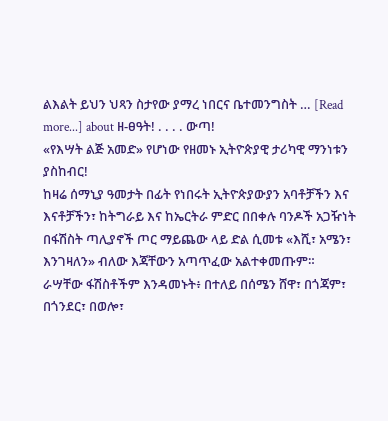ልእልት ይህን ህጻን ስታየው ያማረ ነበርና ቤተመንግስት … [Read more...] about ዘ-ፀዓት! . . . . ውጣ!
«የእሣት ልጅ አመድ» የሆነው የዘመኑ ኢትዮጵያዊ ታሪካዊ ማንነቱን ያስከብር!
ከዛሬ ሰማኒያ ዓመታት በፊት የነበሩት ኢትዮጵያውያን አባቶቻችን እና እናቶቻችን፣ ከትግራይ እና ከኤርትራ ምድር በበቀሉ ባንዶች አጋዥነት በፋሽስት ጣሊያኖች ጦር ማይጨው ላይ ድል ሲመቱ «እሺ፣ አሜን፣ እንገዛለን» ብለው እጃቸውን አጣጥፈው አልተቀመጡም። ራሣቸው ፋሽስቶችም እንዳመኑት፥ በተለይ በሰሜን ሸዋ፣ በጎጃም፣ በጎንደር፣ በወሎ፣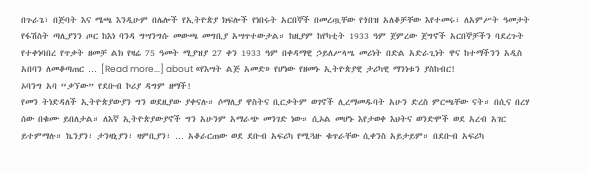በጉራጌ፣ በጅባት እና ሜጫ እንዲሁም በሌሎች የኢትዮጵያ ክፍሎች የነበሩት አርበኞች በመረጧቸው የጎበዝ አለቆቻቸው እየተመሩ፣ ለአምሥት ዓመታት የፋሽስት ጣሊያንን ጦር ከእነ ባንዳ ግሣንግሱ መውጫ መግቢያ አሣጥተውታል። ከዚያም ከየካቲት 1933 ዓም ጀምረው ጀግኖች አርበኞቻችን ባደረጉት የተቀነባበረ የጥቃት ዘመቻ ልክ የዛሬ 75 ዓመት ሚያዝያ 27 ቀን 1933 ዓም በቀዳማዊ ኃይለሥላሤ መሪነት በድል አድራጊነት ዋና ከተማችንን አዲስ አበባን ለመቆጣጠር … [Read more...] about «የእሣት ልጅ አመድ» የሆነው የዘመኑ ኢትዮጵያዊ ታሪካዊ ማንነቱን ያስከብር!
ኦባንግ አባ “ቃኘው” የደቡብ ኮሪያ ዳግም ዘማች!
የመን ትነድዳለች ኢትዮጵያውያን ግን ወደዚያው ያቀናሉ። ሶማሊያ ዋስትና ቢርቃትም ወገኖች ሊረማመዱባት አሁን ድረስ ምርጫቸው ናት። በሲና በረሃ ሰው በቁሙ ይበለታል። ለእኛ ኢትዮጵያውያኖች ግን አሁንም አማራጭ መንገድ ነው። ሲኦል መሆኑ እየታወቀ እህትና ወንድሞች ወደ አረብ አገር ይተምማሉ። ኬንያን፣ ታንዛኒያን፣ ዛምቢያን፣ … አቆራርጠው ወደ ደቡብ አፍሪካ የሚጓዙ ቁጥራቸው ሲቀንስ አይታይም። በደቡብ አፍሪካ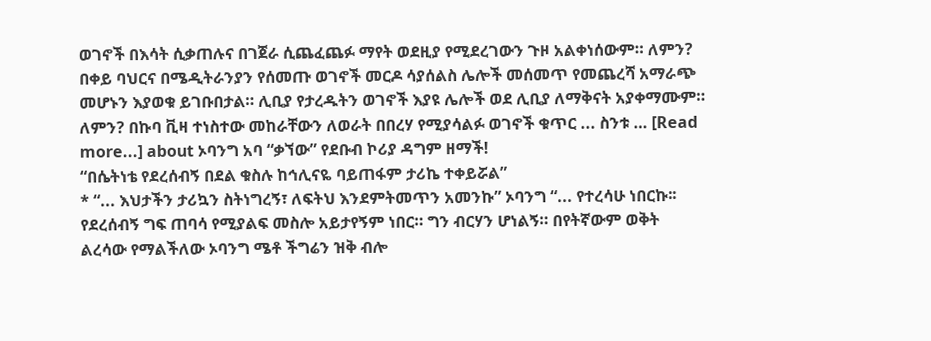ወገኖች በእሳት ሲቃጠሉና በገጀራ ሲጨፈጨፉ ማየት ወደዚያ የሚደረገውን ጉዞ አልቀነሰውም። ለምን? በቀይ ባህርና በሜዲትራንያን የሰመጡ ወገኖች መርዶ ሳያሰልስ ሌሎች መሰመጥ የመጨረሻ አማራጭ መሆኑን እያወቁ ይገቡበታል። ሊቢያ የታረዱትን ወገኖች እያዩ ሌሎች ወደ ሊቢያ ለማቅናት አያቀማሙም። ለምን? በኩባ ቪዛ ተነስተው መከራቸውን ለወራት በበረሃ የሚያሳልፉ ወገኖች ቁጥር ... ስንቱ … [Read more...] about ኦባንግ አባ “ቃኘው” የደቡብ ኮሪያ ዳግም ዘማች!
“በሴትነቴ የደረሰብኝ በደል ቁስሉ ከኅሊናዬ ባይጠፋም ታሪኬ ተቀይሯል”
* “... እህታችን ታሪኳን ስትነግረኝ፣ ለፍትህ እንደምትመጥን አመንኩ” ኦባንግ “... የተረሳሁ ነበርኩ፡፡ የደረሰብኝ ግፍ ጠባሳ የሚያልፍ መስሎ አይታየኝም ነበር። ግን ብርሃን ሆነልኝ። በየትኛውም ወቅት ልረሳው የማልችለው ኦባንግ ሜቶ ችግሬን ዝቅ ብሎ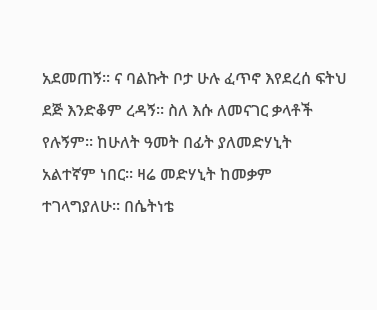አደመጠኝ። ና ባልኩት ቦታ ሁሉ ፈጥኖ እየደረሰ ፍትህ ደጅ እንድቆም ረዳኝ። ስለ እሱ ለመናገር ቃላቶች የሉኝም። ከሁለት ዓመት በፊት ያለመድሃኒት አልተኛም ነበር። ዛሬ መድሃኒት ከመቃም ተገላግያለሁ። በሴትነቴ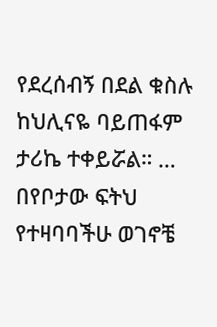የደረሰብኝ በደል ቁስሉ ከህሊናዬ ባይጠፋም ታሪኬ ተቀይሯል። … በየቦታው ፍትህ የተዛባባችሁ ወገኖቼ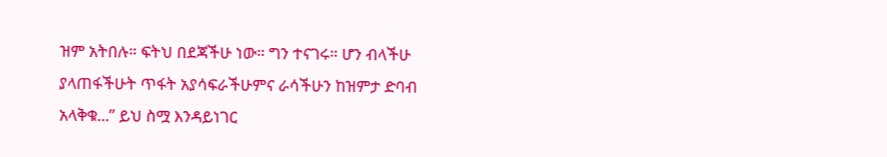ዝም አትበሉ። ፍትህ በደጃችሁ ነው። ግን ተናገሩ። ሆን ብላችሁ ያላጠፋችሁት ጥፋት አያሳፍራችሁምና ራሳችሁን ከዝምታ ድባብ አላቅቁ...” ይህ ስሟ እንዳይነገር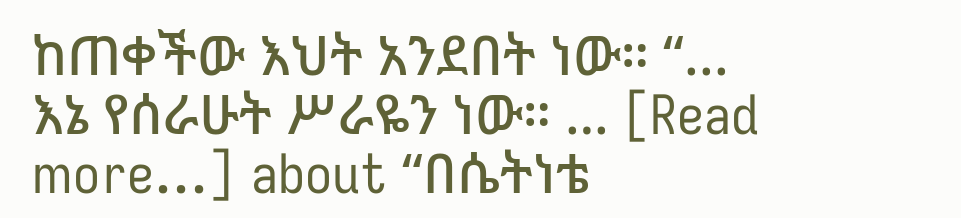ከጠቀችው እህት አንደበት ነው። “... እኔ የሰራሁት ሥራዬን ነው። … [Read more...] about “በሴትነቴ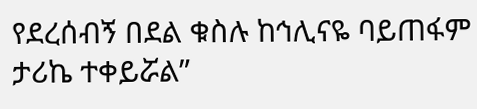የደረሰብኝ በደል ቁስሉ ከኅሊናዬ ባይጠፋም ታሪኬ ተቀይሯል”